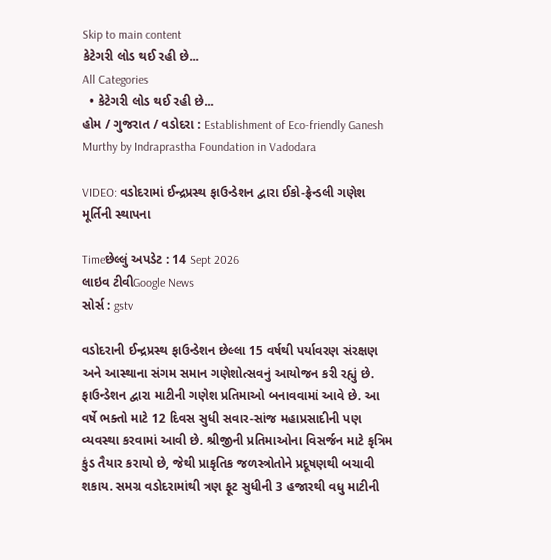Skip to main content
કેટેગરી લોડ થઈ રહી છે...
All Categories
  • કેટેગરી લોડ થઈ રહી છે...
હોમ / ગુજરાત / વડોદરા : Establishment of Eco-friendly Ganesh Murthy by Indraprastha Foundation in Vadodara

VIDEO: વડોદરામાં ઈન્દ્રપ્રસ્થ ફાઉન્ડેશન દ્વારા ઈકો-ફ્રેન્ડલી ગણેશ મૂર્તિની સ્થાપના

Timeછેલ્લું અપડેટ : 14 Sept 2026
લાઇવ ટીવીGoogle News
સોર્સ : gstv

વડોદરાની ઈન્દ્રપ્રસ્થ ફાઉન્ડેશન છેલ્લા 15 વર્ષથી પર્યાવરણ સંરક્ષણ અને આસ્થાના સંગમ સમાન ગણેશોત્સવનું આયોજન કરી રહ્યું છે. ફાઉન્ડેશન દ્વારા માટીની ગણેશ પ્રતિમાઓ બનાવવામાં આવે છે. આ વર્ષે ભક્તો માટે 12 દિવસ સુધી સવાર-સાંજ મહાપ્રસાદીની પણ વ્યવસ્થા કરવામાં આવી છે. શ્રીજીની પ્રતિમાઓના વિસર્જન માટે કૃત્રિમ કુંડ તૈયાર કરાયો છે, જેથી પ્રાકૃતિક જળસ્ત્રોતોને પ્રદૂષણથી બચાવી શકાય. સમગ્ર વડોદરામાંથી ત્રણ ફૂટ સુધીની 3 હજારથી વધુ માટીની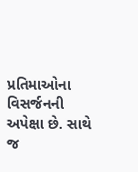પ્રતિમાઓના વિસર્જનની અપેક્ષા છે. સાથે જ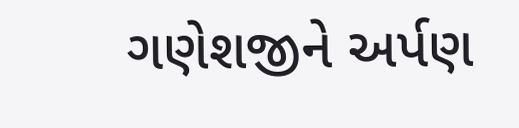ગણેશજીને અર્પણ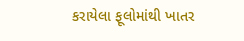કરાયેલા ફૂલોમાંથી ખાતર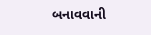બનાવવાની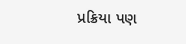પ્રક્રિયા પણ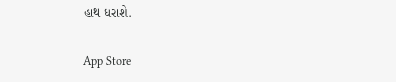હાથ ધરાશે.

App Store